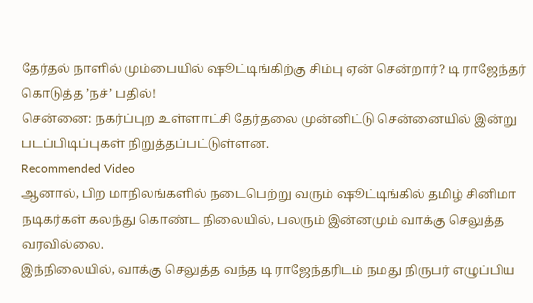தேர்தல் நாளில் மும்பையில் ஷூட்டிங்கிற்கு சிம்பு ஏன் சென்றார்? டி ராஜேந்தர் கொடுத்த ’நச்’ பதில்!
சென்னை: நகர்ப்புற உள்ளாட்சி தேர்தலை முன்னிட்டு சென்னையில் இன்று படப்பிடிப்புகள் நிறுத்தப்பட்டுள்ளன.
Recommended Video
ஆனால், பிற மாநிலங்களில் நடைபெற்று வரும் ஷூட்டிங்கில் தமிழ் சினிமா நடிகர்கள் கலந்து கொண்ட நிலையில், பலரும் இன்னமும் வாக்கு செலுத்த வரவில்லை.
இந்நிலையில், வாக்கு செலுத்த வந்த டி ராஜேந்தரிடம் நமது நிருபர் எழுப்பிய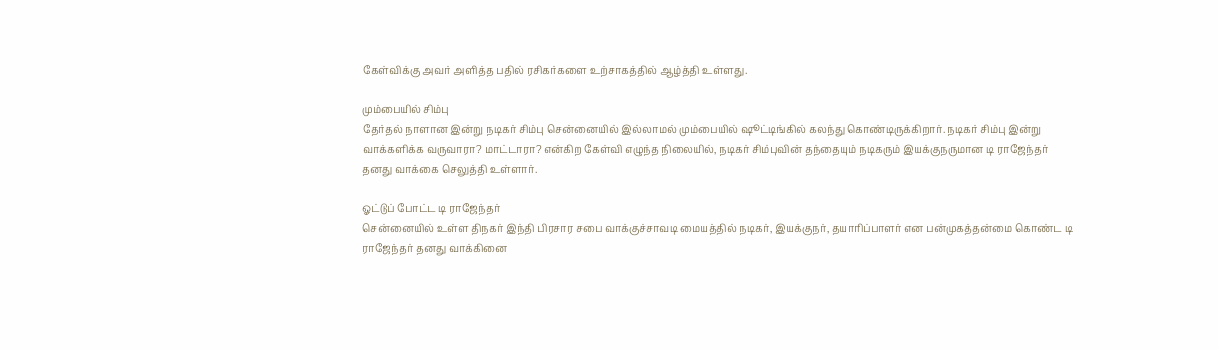கேள்விக்கு அவர் அளித்த பதில் ரசிகர்களை உற்சாகத்தில் ஆழ்த்தி உள்ளது.

மும்பையில் சிம்பு
தேர்தல் நாளான இன்று நடிகர் சிம்பு சென்னையில் இல்லாமல் மும்பையில் ஷூட்டிங்கில் கலந்து கொண்டிருக்கிறார். நடிகர் சிம்பு இன்று வாக்களிக்க வருவாரா? மாட்டாரா? என்கிற கேள்வி எழுந்த நிலையில், நடிகர் சிம்புவின் தந்தையும் நடிகரும் இயக்குநருமான டி ராஜேந்தர் தனது வாக்கை செலுத்தி உள்ளார்.

ஓட்டுப் போட்ட டி ராஜேந்தர்
சென்னையில் உள்ள திநகர் இந்தி பிரசார சபை வாக்குச்சாவடி மையத்தில் நடிகர், இயக்குநர், தயாரிப்பாளர் என பன்முகத்தன்மை கொண்ட டி ராஜேந்தர் தனது வாக்கினை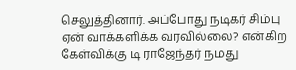செலுத்தினார். அப்போது நடிகர் சிம்பு ஏன் வாக்களிக்க வரவில்லை? என்கிற கேள்விக்கு டி ராஜேந்தர் நமது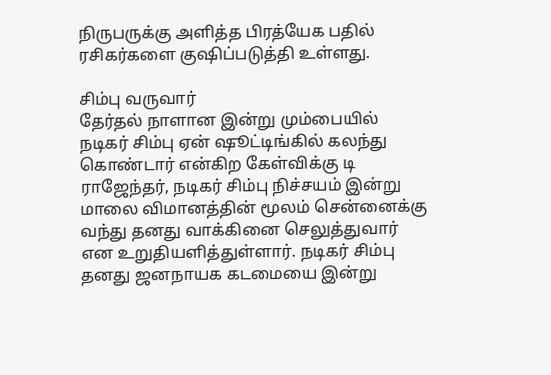நிருபருக்கு அளித்த பிரத்யேக பதில் ரசிகர்களை குஷிப்படுத்தி உள்ளது.

சிம்பு வருவார்
தேர்தல் நாளான இன்று மும்பையில் நடிகர் சிம்பு ஏன் ஷூட்டிங்கில் கலந்து கொண்டார் என்கிற கேள்விக்கு டி ராஜேந்தர், நடிகர் சிம்பு நிச்சயம் இன்று மாலை விமானத்தின் மூலம் சென்னைக்கு வந்து தனது வாக்கினை செலுத்துவார் என உறுதியளித்துள்ளார். நடிகர் சிம்பு தனது ஜனநாயக கடமையை இன்று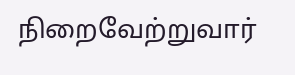நிறைவேற்றுவார்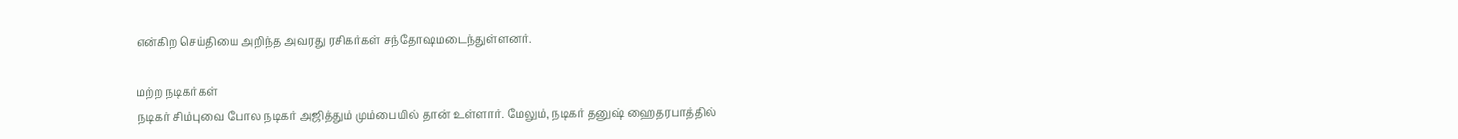என்கிற செய்தியை அறிந்த அவரது ரசிகர்கள் சந்தோஷமடைந்துள்ளனர்.

மற்ற நடிகர்கள்
நடிகர் சிம்புவை போல நடிகர் அஜித்தும் மும்பையில் தான் உள்ளார். மேலும், நடிகர் தனுஷ் ஹைதரபாத்தில்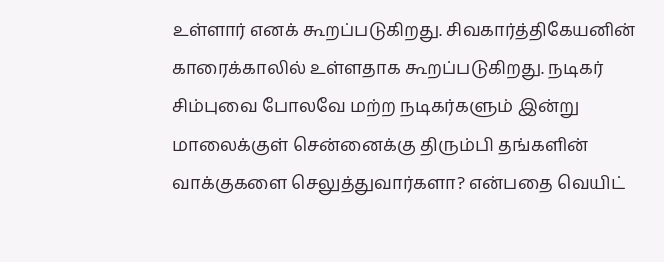உள்ளார் எனக் கூறப்படுகிறது. சிவகார்த்திகேயனின் காரைக்காலில் உள்ளதாக கூறப்படுகிறது. நடிகர் சிம்புவை போலவே மற்ற நடிகர்களும் இன்று மாலைக்குள் சென்னைக்கு திரும்பி தங்களின் வாக்குகளை செலுத்துவார்களா? என்பதை வெயிட்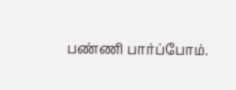பண்ணி பார்ப்போம்.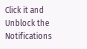Click it and Unblock the Notifications